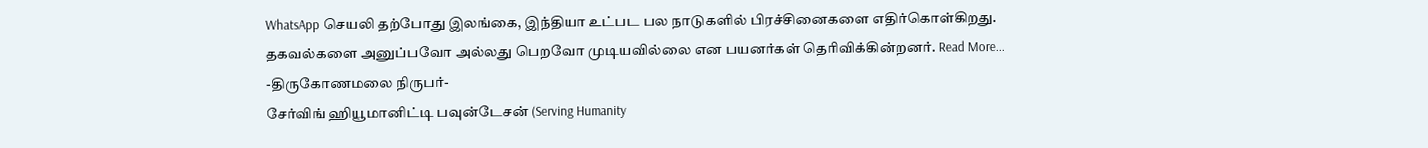WhatsApp செயலி தற்போது இலங்கை, இந்தியா உட்பட பல நாடுகளில் பிரச்சினைகளை எதிர்கொள்கிறது. தகவல்களை அனுப்பவோ அல்லது பெறவோ முடியவில்லை என பயனர்கள் தெரிவிக்கின்றனர். Read More...
-திருகோணமலை நிருபர்-
சேர்விங் ஹியூமானிட்டி பவுன்டேசன் (Serving Humanity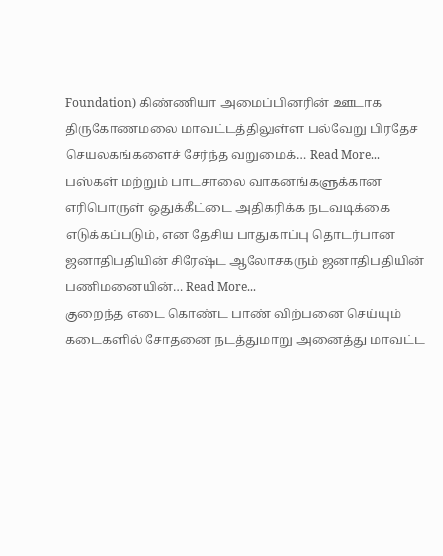Foundation) கிண்ணியா அமைப்பினரின் ஊடாக திருகோணமலை மாவட்டத்திலுள்ள பல்வேறு பிரதேச செயலகங்களைச் சேர்ந்த வறுமைக்… Read More...
பஸ்கள் மற்றும் பாடசாலை வாகனங்களுக்கான எரிபொருள் ஒதுக்கீட்டை அதிகரிக்க நடவடிக்கை எடுக்கப்படும், என தேசிய பாதுகாப்பு தொடர்பான ஜனாதிபதியின் சிரேஷ்ட ஆலோசகரும் ஜனாதிபதியின் பணிமனையின்… Read More...
குறைந்த எடை கொண்ட பாண் விற்பனை செய்யும் கடைகளில் சோதனை நடத்துமாறு அனைத்து மாவட்ட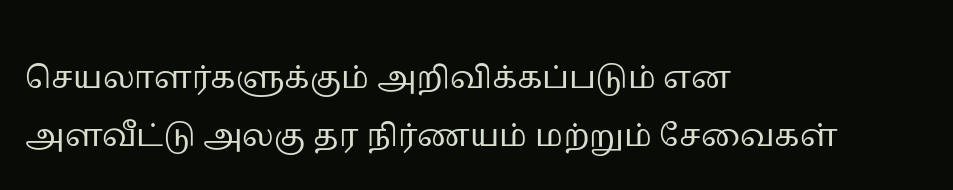செயலாளர்களுக்கும் அறிவிக்கப்படும் என அளவீட்டு அலகு தர நிர்ணயம் மற்றும் சேவைகள்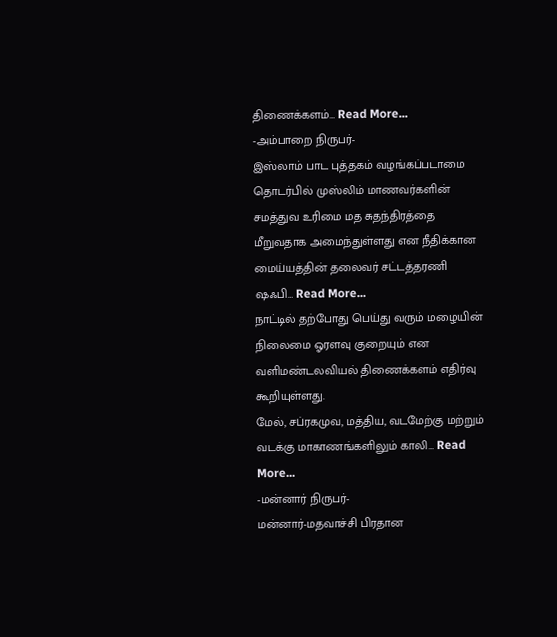திணைக்களம்… Read More...
-அம்பாறை நிருபர்-
இஸ்லாம் பாட புத்தகம் வழங்கப்படாமை தொடர்பில் முஸ்லிம் மாணவர்களின் சமத்துவ உரிமை மத சுதந்திரத்தை மீறுவதாக அமைந்துள்ளது என நீதிக்கான மைய்யத்தின் தலைவர் சட்டத்தரணி ஷஃபி… Read More...
நாட்டில் தற்போது பெய்து வரும் மழையின் நிலைமை ஓரளவு குறையும் என வளிமண்டலவியல் திணைக்களம் எதிர்வு கூறியுள்ளது.
மேல், சப்ரகமுவ, மத்திய, வடமேற்கு மற்றும் வடக்கு மாகாணங்களிலும் காலி… Read More...
-மன்னார் நிருபர்-
மன்னார்-மதவாச்சி பிரதான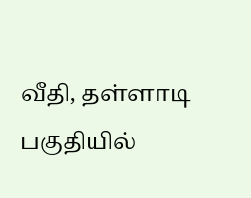வீதி, தள்ளாடி பகுதியில்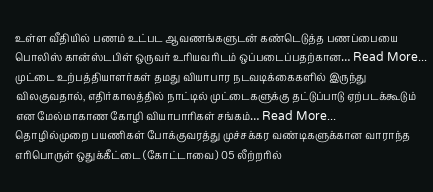உள்ள வீதியில் பணம் உட்பட ஆவணங்களுடன் கண்டெடுத்த பணப்பையை பொலிஸ் கான்ஸ்டபிள் ஒருவர் உரியவரிடம் ஒப்படைப்பதற்கான… Read More...
முட்டை உற்பத்தியாளர்கள் தமது வியாபார நடவடிக்கைகளில் இருந்து விலகுவதால், எதிர்காலத்தில் நாட்டில் முட்டைகளுக்கு தட்டுப்பாடு ஏற்படக்கூடும் என மேல்மாகாண கோழி வியாபாரிகள் சங்கம்… Read More...
தொழில்முறை பயணிகள் போக்குவரத்து முச்சக்கர வண்டிகளுக்கான வாராந்த எரிபொருள் ஒதுக்கீட்டை (கோட்டாவை) 05 லீற்றரில்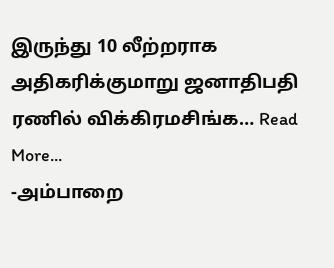இருந்து 10 லீற்றராக அதிகரிக்குமாறு ஜனாதிபதி ரணில் விக்கிரமசிங்க… Read More...
-அம்பாறை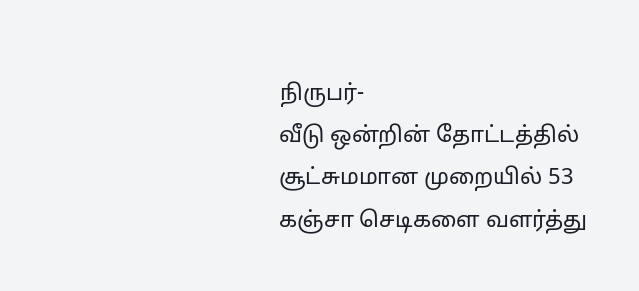நிருபர்-
வீடு ஒன்றின் தோட்டத்தில் சூட்சுமமான முறையில் 53 கஞ்சா செடிகளை வளர்த்து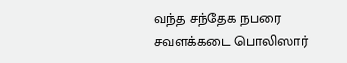வந்த சந்தேக நபரை சவளக்கடை பொலிஸார்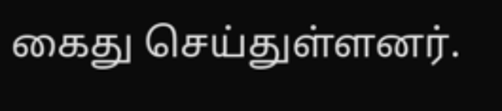கைது செய்துள்ளனர்.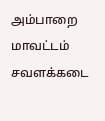அம்பாறை மாவட்டம் சவளக்கடை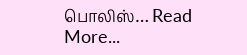பொலிஸ்… Read More...